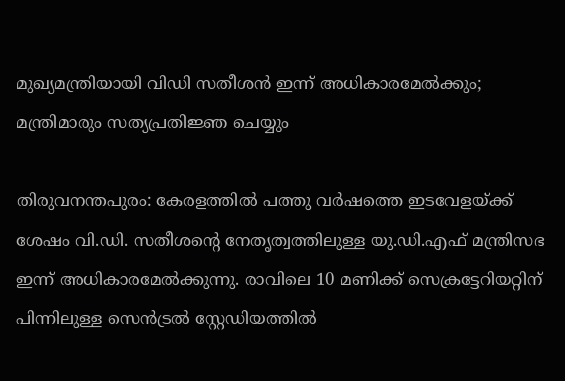മുഖ്യമന്ത്രിയായി വിഡി സതീശൻ ഇന്ന് അധികാരമേൽക്കും; മന്ത്രിമാരും സത്യപ്രതിജ്ഞ ചെയ്യും

തിരുവനന്തപുരം: കേരളത്തിൽ പത്തു വർഷത്തെ ഇടവേളയ്ക്ക് ശേഷം വി.ഡി. സതീശന്റെ നേതൃത്വത്തിലുള്ള യു.ഡി.എഫ് മന്ത്രിസഭ ഇന്ന് അധികാരമേൽക്കുന്നു. രാവിലെ 10 മണിക്ക് സെക്രട്ടേറിയറ്റിന് പിന്നിലുള്ള സെൻട്രൽ സ്റ്റേഡിയത്തിൽ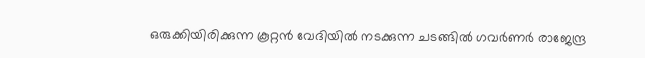ഒരുക്കിയിരിക്കുന്ന കൂറ്റൻ വേദിയിൽ നടക്കുന്ന ചടങ്ങിൽ ഗവർണർ രാജേന്ദ്ര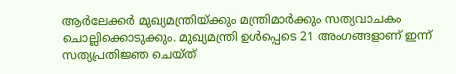ആർലേക്കർ മുഖ്യമന്ത്രിയ്ക്കും മന്ത്രിമാർക്കും സത്യവാചകം ചൊല്ലിക്കൊടുക്കും. മുഖ്യമന്ത്രി ഉൾപ്പെടെ 21 അംഗങ്ങളാണ് ഇന്ന് സത്യപ്രതിജ്ഞ ചെയ്ത്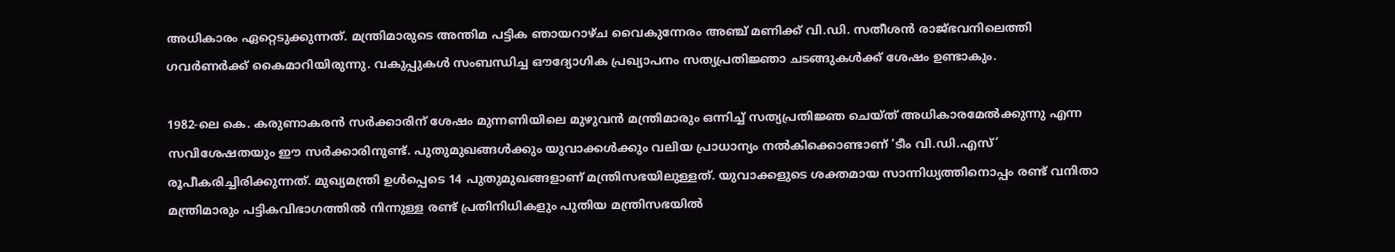അധികാരം ഏറ്റെടുക്കുന്നത്. മന്ത്രിമാരുടെ അന്തിമ പട്ടിക ഞായറാഴ്ച വൈകുന്നേരം അഞ്ച് മണിക്ക് വി.ഡി. സതീശൻ രാജ്ഭവനിലെത്തി ഗവർണർക്ക് കൈമാറിയിരുന്നു. വകുപ്പുകൾ സംബന്ധിച്ച ഔദ്യോഗിക പ്രഖ്യാപനം സത്യപ്രതിജ്ഞാ ചടങ്ങുകൾക്ക് ശേഷം ഉണ്ടാകും.

1982-ലെ കെ. കരുണാകരൻ സർക്കാരിന് ശേഷം മുന്നണിയിലെ മുഴുവൻ മന്ത്രിമാരും ഒന്നിച്ച് സത്യപ്രതിജ്ഞ ചെയ്ത് അധികാരമേൽക്കുന്നു എന്ന സവിശേഷതയും ഈ സർക്കാരിനുണ്ട്. പുതുമുഖങ്ങൾക്കും യുവാക്കൾക്കും വലിയ പ്രാധാന്യം നൽകിക്കൊണ്ടാണ് ‘ടീം വി.ഡി.എസ്’ രൂപീകരിച്ചിരിക്കുന്നത്. മുഖ്യമന്ത്രി ഉൾപ്പെടെ 14 പുതുമുഖങ്ങളാണ് മന്ത്രിസഭയിലുള്ളത്. യുവാക്കളുടെ ശക്തമായ സാന്നിധ്യത്തിനൊപ്പം രണ്ട് വനിതാ മന്ത്രിമാരും പട്ടികവിഭാഗത്തിൽ നിന്നുള്ള രണ്ട് പ്രതിനിധികളും പുതിയ മന്ത്രിസഭയിൽ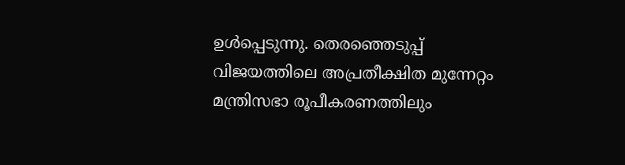ഉൾപ്പെടുന്നു. തെരഞ്ഞെടുപ്പ് വിജയത്തിലെ അപ്രതീക്ഷിത മുന്നേറ്റം മന്ത്രിസഭാ രൂപീകരണത്തിലും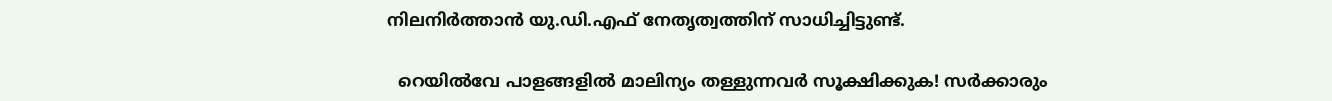നിലനിർത്താൻ യു.ഡി.എഫ് നേതൃത്വത്തിന് സാധിച്ചിട്ടുണ്ട്.

  റെയിൽവേ പാളങ്ങളിൽ മാലിന്യം തള്ളുന്നവർ സൂക്ഷിക്കുക! സർക്കാരും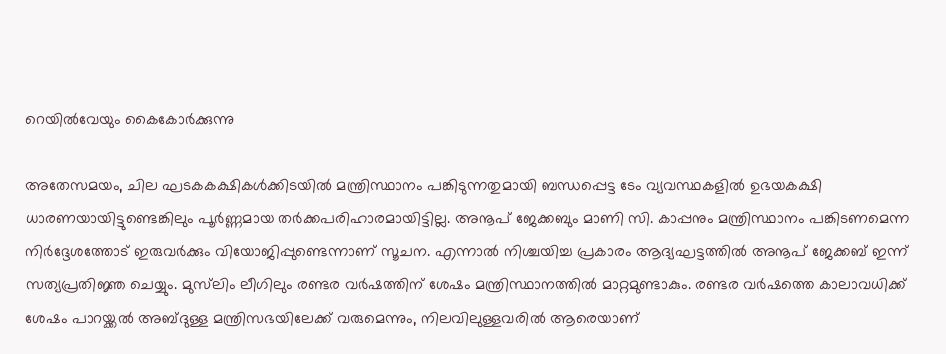റെയിൽവേയും കൈകോർക്കുന്നു

അതേസമയം, ചില ഘടകകക്ഷികൾക്കിടയിൽ മന്ത്രിസ്ഥാനം പങ്കിടുന്നതുമായി ബന്ധപ്പെട്ട ടേം വ്യവസ്ഥകളിൽ ഉഭയകക്ഷി ധാരണയായിട്ടുണ്ടെങ്കിലും പൂർണ്ണമായ തർക്കപരിഹാരമായിട്ടില്ല. അനൂപ് ജേക്കബും മാണി സി. കാപ്പനും മന്ത്രിസ്ഥാനം പങ്കിടണമെന്ന നിർദ്ദേശത്തോട് ഇരുവർക്കും വിയോജിപ്പുണ്ടെന്നാണ് സൂചന. എന്നാൽ നിശ്ചയിച്ച പ്രകാരം ആദ്യഘട്ടത്തിൽ അനൂപ് ജേക്കബ് ഇന്ന് സത്യപ്രതിജ്ഞ ചെയ്യും. മുസ്‌ലിം ലീഗിലും രണ്ടര വർഷത്തിന് ശേഷം മന്ത്രിസ്ഥാനത്തിൽ മാറ്റമുണ്ടാകും. രണ്ടര വർഷത്തെ കാലാവധിക്ക് ശേഷം പാറയ്ക്കൽ അബ്ദുള്ള മന്ത്രിസഭയിലേക്ക് വരുമെന്നും, നിലവിലുള്ളവരിൽ ആരെയാണ്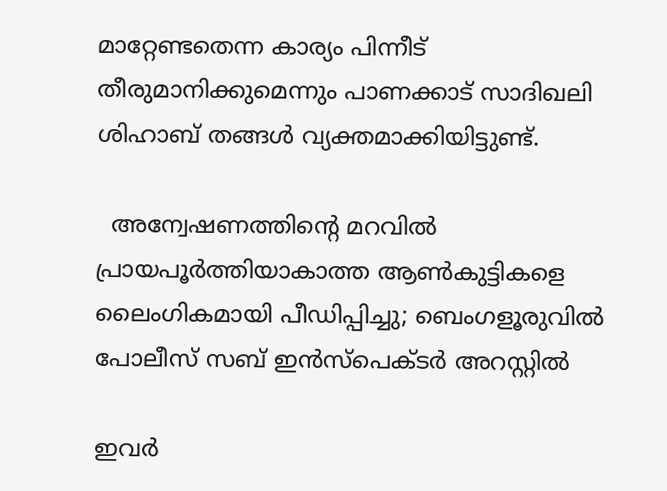മാറ്റേണ്ടതെന്ന കാര്യം പിന്നീട് തീരുമാനിക്കുമെന്നും പാണക്കാട് സാദിഖലി ശിഹാബ് തങ്ങൾ വ്യക്തമാക്കിയിട്ടുണ്ട്.

  അന്വേഷണത്തിന്റെ മറവിൽ പ്രായപൂർത്തിയാകാത്ത ആൺകുട്ടികളെ ലൈംഗികമായി പീഡിപ്പിച്ചു; ബെംഗളൂരുവിൽ പോലീസ് സബ് ഇൻസ്‌പെക്ടർ അറസ്റ്റിൽ

ഇവര്‍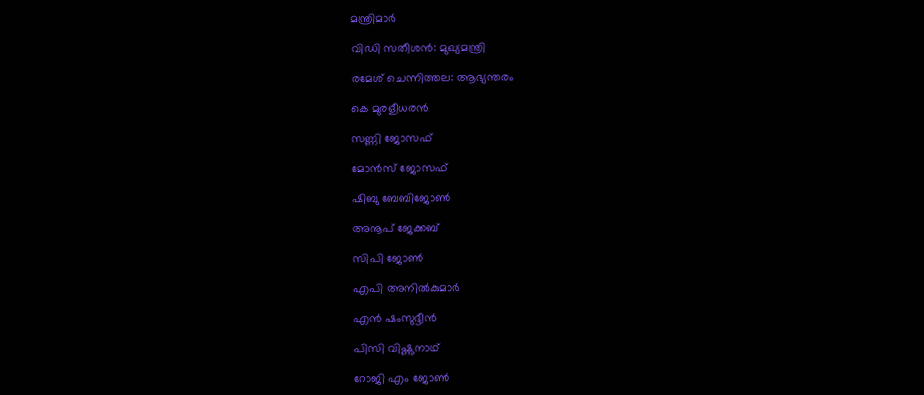മന്ത്രിമാര്‍

വിഡി സതീശന്‍: മുഖ്യമന്ത്രി

രമേശ് ചെന്നിത്തല: ആഭ്യന്തരം

കെ മുരളീധരന്‍

സണ്ണി ജോസഫ്

മോന്‍സ് ജോസഫ്

ഷിബു ബേബിജോണ്‍

അനൂപ് ജേക്കബ്

സിപി ജോണ്‍

എപി അനില്‍കുമാര്‍

എന്‍ ഷംസുദ്ദീന്‍

പിസി വിഷ്ണുനാഥ്

റോജി എം ജോണ്‍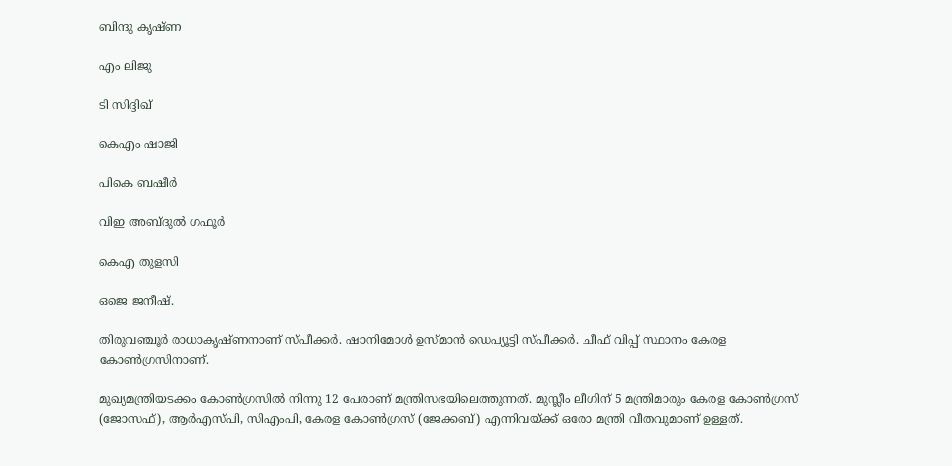ബിന്ദു കൃഷ്ണ

എം ലിജു

ടി സിദ്ദിഖ്

കെഎം ഷാജി

പികെ ബഷീര്‍

വിഇ അബ്ദുല്‍ ഗഫൂര്‍

കെഎ തുളസി

ഒജെ ജനീഷ്.

തിരുവഞ്ചൂര്‍ രാധാകൃഷ്ണനാണ് സ്പീക്കര്‍. ഷാനിമോള്‍ ഉസ്മാന്‍ ഡെപ്യൂട്ടി സ്പീക്കര്‍. ചീഫ് വിപ്പ് സ്ഥാനം കേരള കോണ്‍ഗ്രസിനാണ്.

മുഖ്യമന്ത്രിയടക്കം കോണ്‍ഗ്രസില്‍ നിന്നു 12 പേരാണ് മന്ത്രിസഭയിലെത്തുന്നത്. മുസ്ലീം ലീഗിന് 5 മന്ത്രിമാരും കേരള കോണ്‍ഗ്രസ് (ജോസഫ്), ആര്‍എസ്പി, സിഎംപി, കേരള കോണ്‍ഗ്രസ് (ജേക്കബ്) എന്നിവയ്ക്ക് ഒരോ മന്ത്രി വീതവുമാണ് ഉള്ളത്.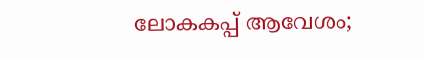ലോകകപ്പ് ആവേശം;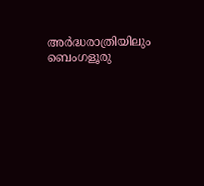അർദ്ധരാത്രിയിലും ബെംഗളൂരു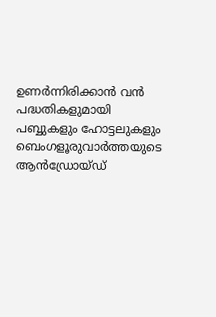ഉണർന്നിരിക്കാൻ വൻ പദ്ധതികളുമായി പബ്ബുകളും ഹോട്ടലുകളും
ബെംഗളൂരുവാർത്തയുടെ ആൻഡ്രോയ്ഡ്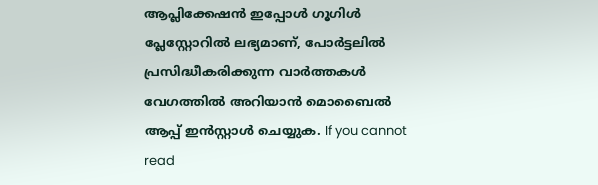ആപ്ലിക്കേഷൻ ഇപ്പോൾ ഗൂഗിൾ പ്ലേസ്റ്റോറിൽ ലഭ്യമാണ്, പോർട്ടലിൽ പ്രസിദ്ധീകരിക്കുന്ന വാർത്തകൾ വേഗത്തിൽ അറിയാൻ മൊബൈൽ ആപ്പ് ഇൻസ്റ്റാൾ ചെയ്യുക. If you cannot read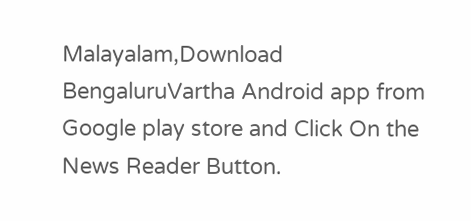Malayalam,Download BengaluruVartha Android app from Google play store and Click On the News Reader Button.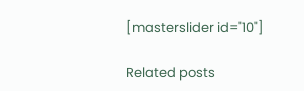[masterslider id="10"]

Related posts